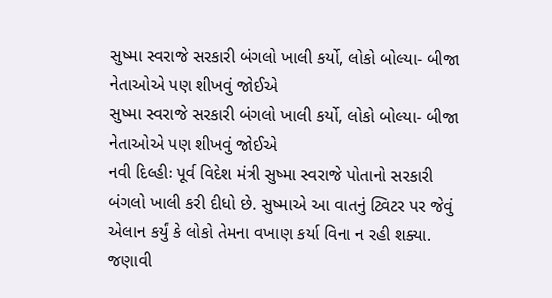સુષ્મા સ્વરાજે સરકારી બંગલો ખાલી કર્યો, લોકો બોલ્યા- બીજા નેતાઓએ પણ શીખવું જોઈએ
સુષ્મા સ્વરાજે સરકારી બંગલો ખાલી કર્યો, લોકો બોલ્યા- બીજા નેતાઓએ પણ શીખવું જોઈએ
નવી દિલ્હીઃ પૂર્વ વિદેશ મંત્રી સુષ્મા સ્વરાજે પોતાનો સરકારી બંગલો ખાલી કરી દીધો છે. સુષ્માએ આ વાતનું ટ્વિટર પર જેવું એલાન કર્યું કે લોકો તેમના વખાણ કર્યા વિના ન રહી શક્યા. જણાવી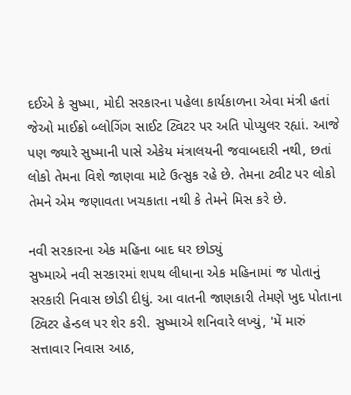દઈએ કે સુષ્મા, મોદી સરકારના પહેલા કાર્યકાળના એવા મંત્રી હતાં જેઓ માઈક્રો બ્લોગિંગ સાઈટ ટ્વિટર પર અતિ પોપ્યુલર રહ્યાં. આજે પણ જ્યારે સુષ્માની પાસે એકેય મંત્રાલયની જવાબદારી નથી, છતાં લોકો તેમના વિશે જાણવા માટે ઉત્સુક રહે છે. તેમના ટ્વીટ પર લોકો તેમને એમ જણાવતા ખચકાતા નથી કે તેમને મિસ કરે છે.

નવી સરકારના એક મહિના બાદ ઘર છોડ્યું
સુષ્માએ નવી સરકારમાં શપથ લીધાના એક મહિનામાં જ પોતાનું સરકારી નિવાસ છોડી દીધું. આ વાતની જાણકારી તેમણે ખુદ પોતાના ટ્વિટર હેન્ડલ પર શેર કરી. સુષ્માએ શનિવારે લખ્યું, 'મેં મારું સત્તાવાર નિવાસ આઠ,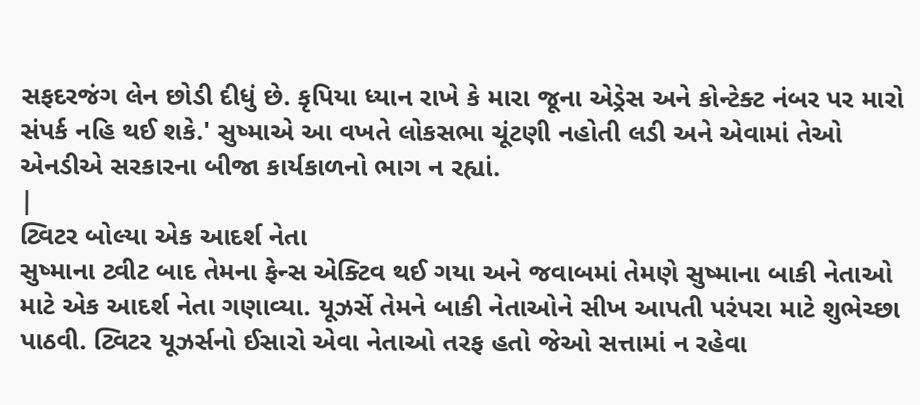સફદરજંગ લેન છોડી દીધું છે. કૃપિયા ધ્યાન રાખે કે મારા જૂના એડ્રેસ અને કોન્ટેક્ટ નંબર પર મારો સંપર્ક નહિ થઈ શકે.' સુષ્માએ આ વખતે લોકસભા ચૂંટણી નહોતી લડી અને એવામાં તેઓ એનડીએ સરકારના બીજા કાર્યકાળનો ભાગ ન રહ્યાં.
|
ટ્વિટર બોલ્યા એક આદર્શ નેતા
સુષ્માના ટ્વીટ બાદ તેમના ફેન્સ એક્ટિવ થઈ ગયા અને જવાબમાં તેમણે સુષ્માના બાકી નેતાઓ માટે એક આદર્શ નેતા ગણાવ્યા. યૂઝર્સે તેમને બાકી નેતાઓને સીખ આપતી પરંપરા માટે શુભેચ્છા પાઠવી. ટ્વિટર યૂઝર્સનો ઈસારો એવા નેતાઓ તરફ હતો જેઓ સત્તામાં ન રહેવા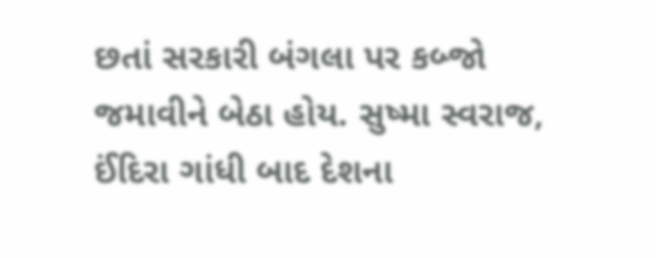છતાં સરકારી બંગલા પર કબ્જો જમાવીને બેઠા હોય. સુષ્મા સ્વરાજ, ઈંદિરા ગાંધી બાદ દેશના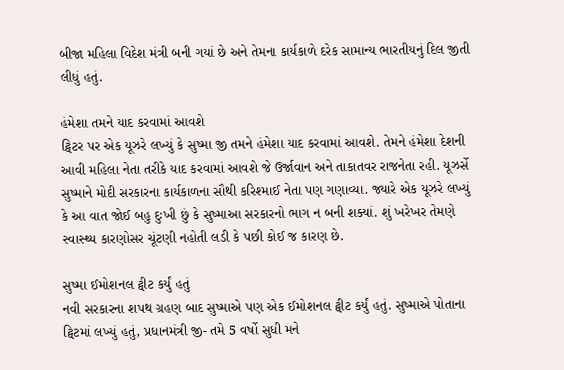બીજા મહિલા વિદેશ મંત્રી બની ગયાં છે અને તેમના કાર્યકાળે દરેક સામાન્ય ભારતીયનું દિલ જીતી લીધું હતું.

હંમેશા તમને યાદ કરવામાં આવશે
ટ્વિટર પર એક યૂઝરે લખ્યું કે સુષ્મા જી તમને હંમેશા યાદ કરવામાં આવશે. તેમને હંમેશા દેશની આવી મહિલા નેતા તરીકે યાદ કરવામાં આવશે જે ઉર્જાવાન અને તાકાતવર રાજનેતા રહી. યૂઝર્સે સુષ્માને મોદી સરકારના કાર્યકાળના સૌથી કરિશ્માઈ નેતા પણ ગણાવ્યા. જ્યારે એક યૂઝરે લખ્યું કે આ વાત જોઈ બહુ દુઃખી છું કે સુષ્માઆ સરકારનો ભાગ ન બની શક્યાં. શું ખરેખર તેમણે સ્વાસ્થ્ય કારણોસર ચૂંટણી નહોતી લડી કે પછી કોઈ જ કારણ છે.

સુષ્મા ઈમોશનલ ટ્વીટ કર્યું હતું
નવી સરકારના શપથ ગ્રહણ બાદ સુષ્માએ પણ એક ઈમોશનલ ટ્વીટ કર્યું હતું. સુષ્માએ પોતાના ટ્વિટમાં લખ્યું હતું, પ્રધાનમંત્રી જી- તમે 5 વર્ષો સુધી મને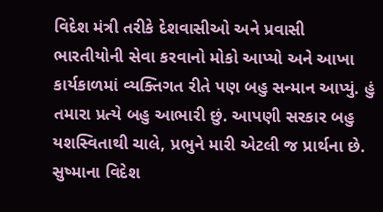વિદેશ મંત્રી તરીકે દેશવાસીઓ અને પ્રવાસી ભારતીયોની સેવા કરવાનો મોકો આપ્યો અને આખા કાર્યકાળમાં વ્યક્તિગત રીતે પણ બહુ સન્માન આપ્યું. હું તમારા પ્રત્યે બહુ આભારી છું. આપણી સરકાર બહુ યશસ્વિતાથી ચાલે, પ્રભુને મારી એટલી જ પ્રાર્થના છે. સુષ્માના વિદેશ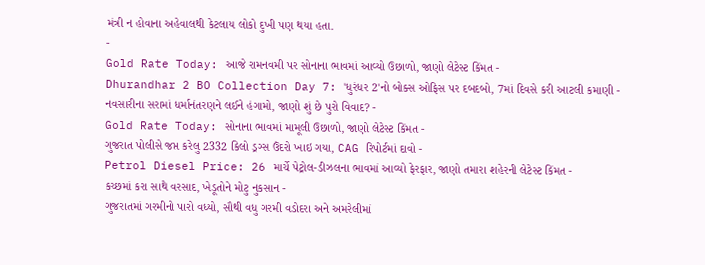મંત્રી ન હોવાના અહેવાલથી કેટલાય લોકો દુખી પણ થયા હતા.
-
Gold Rate Today: આજે રામનવમી પર સોનાના ભાવમાં આવ્યો ઉછાળો, જાણો લેટેસ્ટ કિંમત -
Dhurandhar 2 BO Collection Day 7: 'ધુરંધર 2'નો બોક્સ ઓફિસ પર દબદબો, 7માં દિવસે કરી આટલી કમાણી -
નવસારીના સરામાં ધર્માનંતરણને લઈને હંગામો, જાણો શું છે પુરો વિવાદ? -
Gold Rate Today: સોનાના ભાવમાં મામૂલી ઉછાળો, જાણો લેટેસ્ટ કિંમત -
ગુજરાત પોલીસે જપ્ત કરેલુ 2332 કિલો ડ્રગ્સ ઉંદરો ખાઇ ગયા, CAG રિપોર્ટમાં દાવો -
Petrol Diesel Price: 26 માર્ચે પેટ્રોલ-ડીઝલના ભાવમાં આવ્યો ફેરફાર, જાણો તમારા શહેરની લેટેસ્ટ કિંમત -
કચ્છમાં કરા સાથે વરસાદ, ખેડૂતોને મોટુ નુકસાન -
ગુજરાતમાં ગરમીનો પારો વધ્યો, સૌથી વધુ ગરમી વડોદરા અને અમરેલીમાં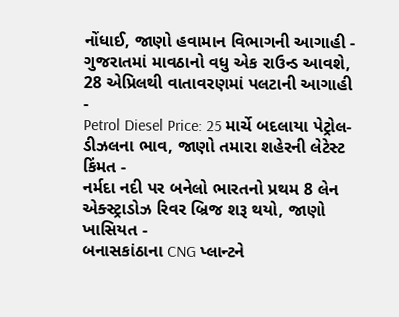નોંધાઈ, જાણો હવામાન વિભાગની આગાહી -
ગુજરાતમાં માવઠાનો વધુ એક રાઉન્ડ આવશે, 28 એપ્રિલથી વાતાવરણમાં પલટાની આગાહી -
Petrol Diesel Price: 25 માર્ચે બદલાયા પેટ્રોલ-ડીઝલના ભાવ, જાણો તમારા શહેરની લેટેસ્ટ કિંમત -
નર્મદા નદી પર બનેલો ભારતનો પ્રથમ 8 લેન એક્સ્ટ્રાડોઝ રિવર બ્રિજ શરૂ થયો, જાણો ખાસિયત -
બનાસકાંઠાના CNG પ્લાન્ટને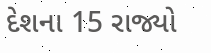દેશના 15 રાજ્યો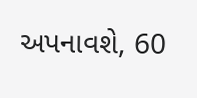અપનાવશે, 60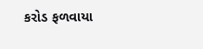કરોડ ફળવાયા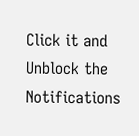Click it and Unblock the Notifications